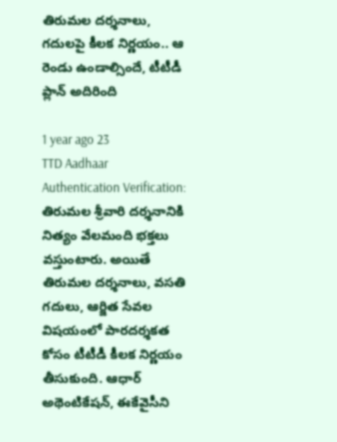తిరుమల దర్శనాలు, గదులపై కీలక నిర్ణయం.. ఆ రెండు ఉండాల్సిందే, టీటీడీ ప్లాన్ అదిరింది

1 year ago 23
TTD Aadhaar Authentication Verification: తిరుమల శ్రీవారి దర్శనానికి నిత్యం వేలమంది భక్తలు వస్తుంటారు. అయితే తిరుమల దర్శనాలు, వసతి గదులు, ఆర్జిత సేవల విషయంలో పారదర్శకత కోసం టీటీడీ కీలక నిర్ణయం తీసుకుంది. ఆధార్ అథెంటికేషన్, ఈకేవైసీని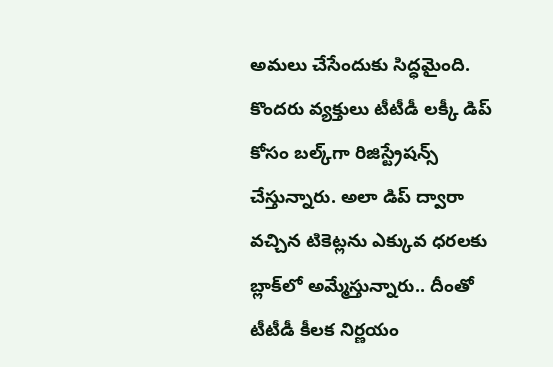అమలు చేసేందుకు సిద్ధమైంది. కొందరు వ్యక్తులు టీటీడీ లక్కీ డిప్ కోసం బల్క్‌గా రిజిస్ట్రేషన్స్ చేస్తున్నారు. అలా డిప్ ద్వారా వచ్చిన టికెట్లను ఎక్కువ ధరలకు బ్లాక్‌లో అమ్మేస్తున్నారు.. దీంతో టీటీడీ కీలక నిర్ణయం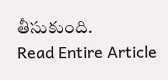తీసుకుంది.
Read Entire Article